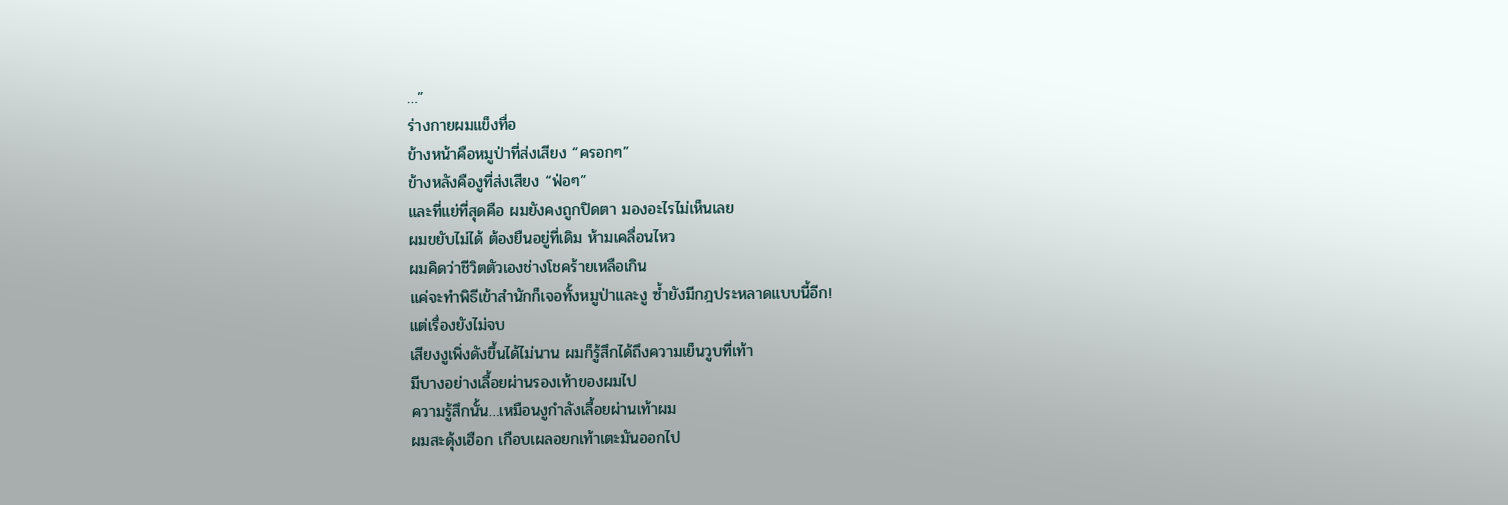…”
ร่างกายผมแข็งทื่อ
ข้างหน้าคือหมูป่าที่ส่งเสียง “ครอกๆ”
ข้างหลังคืองูที่ส่งเสียง “ฟ่อๆ”
และที่แย่ที่สุดคือ ผมยังคงถูกปิดตา มองอะไรไม่เห็นเลย
ผมขยับไม่ได้ ต้องยืนอยู่ที่เดิม ห้ามเคลื่อนไหว
ผมคิดว่าชีวิตตัวเองช่างโชคร้ายเหลือเกิน
แค่จะทำพิธีเข้าสำนักก็เจอทั้งหมูป่าและงู ซ้ำยังมีกฎประหลาดแบบนี้อีก!
แต่เรื่องยังไม่จบ
เสียงงูเพิ่งดังขึ้นได้ไม่นาน ผมก็รู้สึกได้ถึงความเย็นวูบที่เท้า
มีบางอย่างเลื้อยผ่านรองเท้าของผมไป
ความรู้สึกนั้น…เหมือนงูกำลังเลื้อยผ่านเท้าผม
ผมสะดุ้งเฮือก เกือบเผลอยกเท้าเตะมันออกไป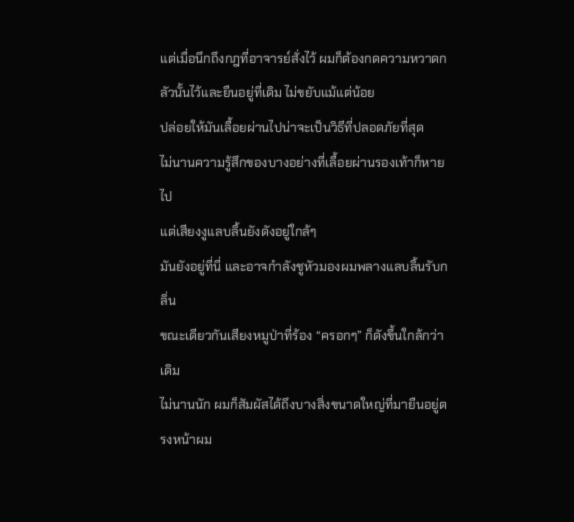แต่เมื่อนึกถึงกฎที่อาจารย์สั่งไว้ ผมก็ต้องกดความหวาดกลัวนั้นไว้และยืนอยู่ที่เดิม ไม่ขยับแม้แต่น้อย
ปล่อยให้มันเลื้อยผ่านไปน่าจะเป็นวิธีที่ปลอดภัยที่สุด
ไม่นานความรู้สึกของบางอย่างที่เลื้อยผ่านรองเท้าก็หายไป
แต่เสียงงูแลบลิ้นยังดังอยู่ใกล้ๆ
มันยังอยู่ที่นี่ และอาจกำลังชูหัวมองผมพลางแลบลิ้นรับกลิ่น
ขณะเดียวกันเสียงหมูป่าที่ร้อง “ครอกๆ” ก็ดังขึ้นใกล้กว่าเดิม
ไม่นานนัก ผมก็สัมผัสได้ถึงบางสิ่งขนาดใหญ่ที่มายืนอยู่ตรงหน้าผม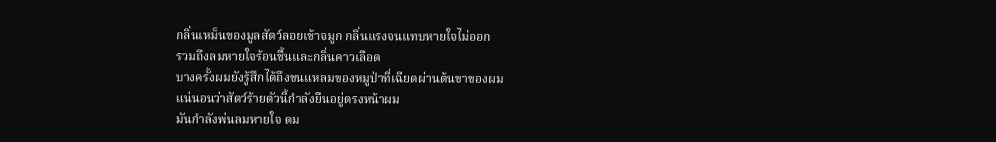กลิ่นเหม็นของมูลสัตว์ลอยเข้าจมูก กลิ่นแรงจนแทบหายใจไม่ออก
รวมถึงลมหายใจร้อนชื้นและกลิ่นคาวเลือด
บางครั้งผมยังรู้สึกได้ถึงขนแหลมของหมูป่าที่เฉียดผ่านต้นขาของผม
แน่นอนว่าสัตว์ร้ายตัวนี้กำลังยืนอยู่ตรงหน้าผม
มันกำลังพ่นลมหายใจ ดม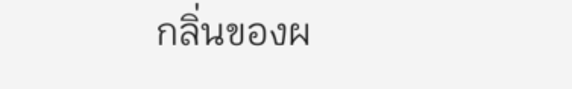กลิ่นของผ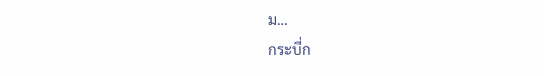ม…
กระบี่ก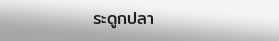ระดูกปลา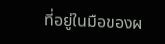ที่อยู่ในมือของผ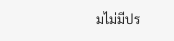มไม่มีปร